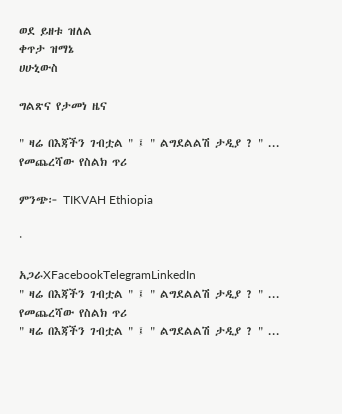ወደ ይዘቱ ዝለል
ቀጥታ ዝማኔ
ሀሁኒውስ

ግልጽና የታመነ ዜና

" ዛሬ በእጃችን ገብቷል " ፤ " ልግደልልሽ ታዲያ ? " ... የመጨረሻው የስልክ ጥሪ

ምንጭ፦ TIKVAH Ethiopia

·

አጋራXFacebookTelegramLinkedIn
" ዛሬ በእጃችን ገብቷል " ፤ " ልግደልልሽ ታዲያ ? " ... የመጨረሻው የስልክ ጥሪ
" ዛሬ በእጃችን ገብቷል " ፤ " ልግደልልሽ ታዲያ ? " ...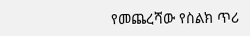የመጨረሻው የስልክ ጥሪ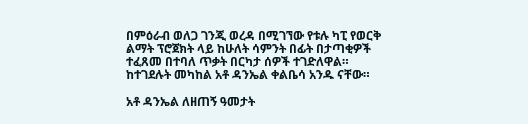በምዕራብ ወለጋ ገንጂ ወረዳ በሚገኘው የቱሉ ካፒ የወርቅ ልማት ፕሮጀክት ላይ ከሁለት ሳምንት በፊት በታጣቂዎች ተፈጸመ በተባለ ጥቃት በርካታ ሰዎች ተገድለዋል። ከተገደሉት መካከል አቶ ዳንኤል ቀልቤሳ አንዱ ናቸው።

አቶ ዳንኤል ለዘጠኝ ዓመታት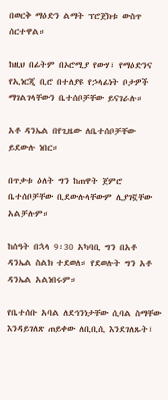በወርቅ ማዕድን ልማት ፕሮጀክቱ ውስጥ ሰርተዋል።

ከዚህ በፊትም በኦሮሚያ የውሃ፣ የማዕድንና የኢነርጂ ቢሮ በተለያዩ የኃላፊነት ቦታዎች ማገልገላቸውን ቤተሰቦቻቸው ይናገራሉ።

አቶ ዳንኤል በየጊዜው ለቤተሰቦቻቸው ይደውሉ ነበር።

በጥቃቱ ዕለት ግን ከጠዋት ጀምሮ ቤተሰቦቻቸው ቢደውሉላቸውም ሊያገኟቸው አልቻሉም።

ከሰዓት በኋላ 9፡30 አካባቢ ግን በአቶ ዳንኤል ስልክ ተደወለ። የደወሉት ግን አቶ ዳንኤል አልነበሩም።

የቤተሰቡ አባል ለደኅንነታቸው ሲባል ስማቸው እንዳይገለጽ ጠይቀው ለቢቢሲ እንደገለጹት፣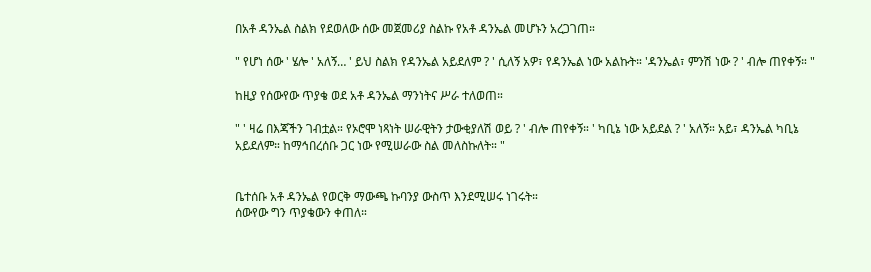በአቶ ዳንኤል ስልክ የደወለው ሰው መጀመሪያ ስልኩ የአቶ ዳንኤል መሆኑን አረጋገጠ።

" የሆነ ሰው ' ሄሎ ' አለኝ… ' ይህ ስልክ የዳንኤል አይደለም ? ' ሲለኝ አዎ፣ የዳንኤል ነው አልኩት። 'ዳንኤል፣ ምንሽ ነው ? ' ብሎ ጠየቀኝ። "

ከዚያ የሰውየው ጥያቄ ወደ አቶ ዳንኤል ማንነትና ሥራ ተለወጠ።

" ' ዛሬ በእጃችን ገብቷል። የኦሮሞ ነጻነት ሠራዊትን ታውቂያለሽ ወይ ? ' ብሎ ጠየቀኝ። ' ካቢኔ ነው አይደል ? ' አለኝ። አይ፣ ዳንኤል ካቢኔ አይደለም። ከማኅበረሰቡ ጋር ነው የሚሠራው ስል መለስኩለት። "


ቤተሰቡ አቶ ዳንኤል የወርቅ ማውጫ ኩባንያ ውስጥ እንደሚሠሩ ነገሩት።
ሰውየው ግን ጥያቄውን ቀጠለ።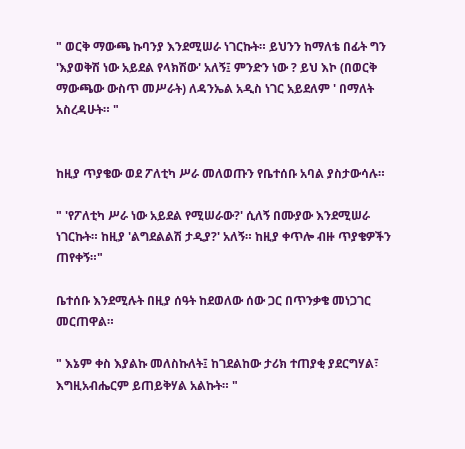" ወርቅ ማውጫ ኩባንያ እንደሚሠራ ነገርኩት። ይህንን ከማለቴ በፊት ግን 'እያወቅሽ ነው አይደል የላክሽው' አለኝ፤ ምንድን ነው ? ይህ እኮ (በወርቅ ማውጫው ውስጥ መሥራት) ለዳንኤል አዲስ ነገር አይደለም ' በማለት አስረዳሁት። "


ከዚያ ጥያቄው ወደ ፖለቲካ ሥራ መለወጡን የቤተሰቡ አባል ያስታውሳሉ።

" 'የፖለቲካ ሥራ ነው አይደል የሚሠራው?' ሲለኝ በሙያው እንደሚሠራ ነገርኩት። ከዚያ 'ልግደልልሽ ታዲያ?' አለኝ። ከዚያ ቀጥሎ ብዙ ጥያቄዎችን ጠየቀኝ።"

ቤተሰቡ እንደሚሉት በዚያ ሰዓት ከደወለው ሰው ጋር በጥንቃቄ መነጋገር መርጠዋል።

" እኔም ቀስ እያልኩ መለስኩለት፤ ከገደልከው ታሪክ ተጠያቂ ያደርግሃል፣ እግዚአብሔርም ይጠይቅሃል አልኩት። "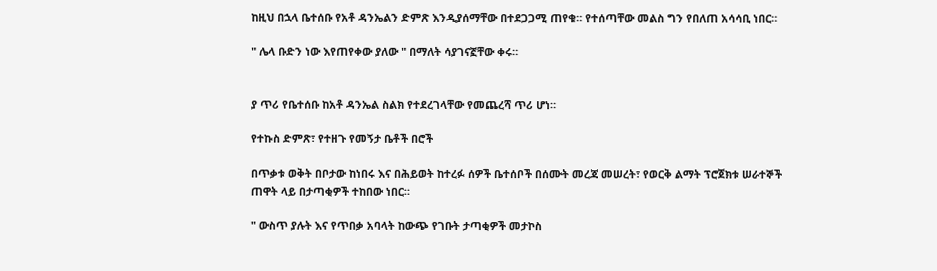ከዚህ በኋላ ቤተሰቡ የአቶ ዳንኤልን ድምጽ እንዲያሰማቸው በተደጋጋሚ ጠየቁ። የተሰጣቸው መልስ ግን የበለጠ አሳሳቢ ነበር።

" ሌላ ቡድን ነው እየጠየቀው ያለው " በማለት ሳያገናኟቸው ቀሩ።


ያ ጥሪ የቤተሰቡ ከአቶ ዳንኤል ስልክ የተደረገላቸው የመጨረሻ ጥሪ ሆነ።

የተኩስ ድምጽ፣ የተዘጉ የመኝታ ቤቶች በሮች

በጥቃቱ ወቅት በቦታው ከነበሩ እና በሕይወት ከተረፉ ሰዎች ቤተሰቦች በሰሙት መረጃ መሠረት፣ የወርቅ ልማት ፕሮጀክቱ ሠራተኞች ጠዋት ላይ በታጣቂዎች ተከበው ነበር።

" ውስጥ ያሉት እና የጥበቃ አባላት ከውጭ የገቡት ታጣቂዎች መታኮስ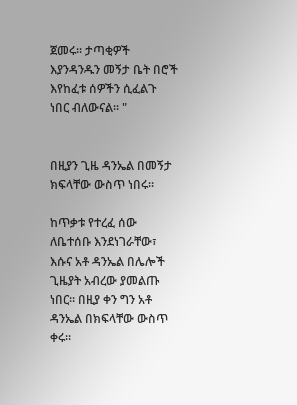ጀመሩ። ታጣቂዎች እያንዳንዱን መኝታ ቤት በሮች እየከፈቱ ሰዎችን ሲፈልጉ ነበር ብለውናል። "


በዚያን ጊዜ ዳንኤል በመኝታ ክፍላቸው ውስጥ ነበሩ።

ከጥቃቱ የተረፈ ሰው ለቤተሰቡ እንደነገራቸው፣ እሱና አቶ ዳንኤል በሌሎች ጊዜያት አብረው ያመልጡ ነበር። በዚያ ቀን ግን አቶ ዳንኤል በክፍላቸው ውስጥ ቀሩ።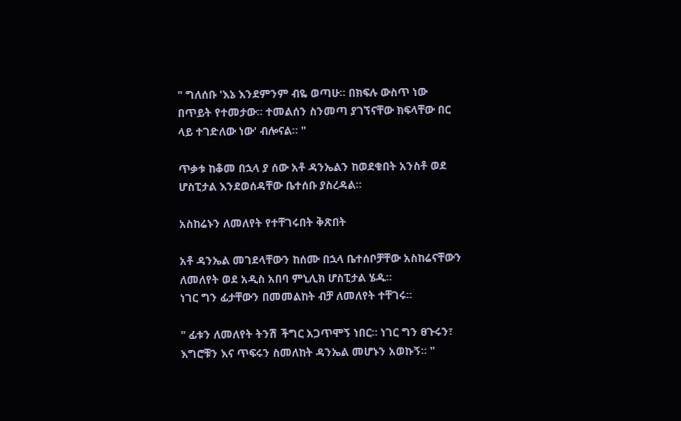" ግለሰቡ 'እኔ እንደምንም ብዬ ወጣሁ። በክፍሉ ውስጥ ነው በጥይት የተመታው። ተመልሰን ስንመጣ ያገኘናቸው ክፍላቸው በር ላይ ተገድለው ነው' ብሎናል። "

ጥቃቱ ከቆመ በኋላ ያ ሰው አቶ ዳንኤልን ከወደቁበት አንስቶ ወደ ሆስፒታል እንደወሰዳቸው ቤተሰቡ ያስረዳል።

አስከሬኑን ለመለየት የተቸገሩበት ቅጽበት

አቶ ዳንኤል መገደላቸውን ከሰሙ በኋላ ቤተሰቦቻቸው አስከሬናቸውን ለመለየት ወደ አዲስ አበባ ምኒሊክ ሆስፒታል ሄዱ።
ነገር ግን ፊታቸውን በመመልከት ብቻ ለመለየት ተቸገሩ።

" ፊቱን ለመለየት ትንሽ ችግር አጋጥሞኝ ነበር። ነገር ግን ፀጉሩን፣ እግሮቹን እና ጥፍሩን ስመለከት ዳንኤል መሆኑን አወኩኝ። "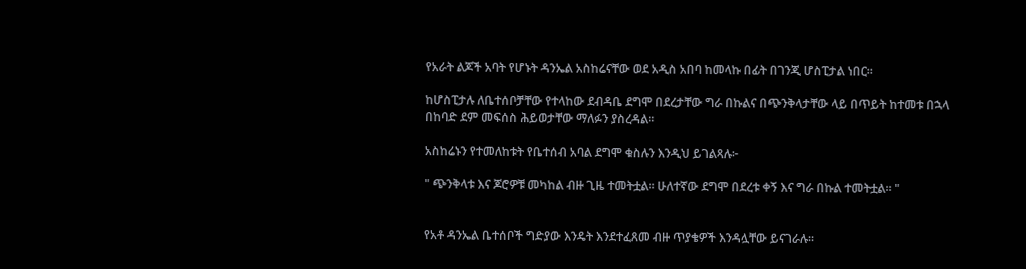የአራት ልጆች አባት የሆኑት ዳንኤል አስከሬናቸው ወደ አዲስ አበባ ከመላኩ በፊት በገንጂ ሆስፒታል ነበር።

ከሆስፒታሉ ለቤተሰቦቻቸው የተላከው ደብዳቤ ደግሞ በደረታቸው ግራ በኩልና በጭንቅላታቸው ላይ በጥይት ከተመቱ በኋላ በከባድ ደም መፍሰስ ሕይወታቸው ማለፉን ያስረዳል።

አስከሬኑን የተመለከቱት የቤተሰብ አባል ደግሞ ቁስሉን እንዲህ ይገልጻሉ፦

" ጭንቅላቱ እና ጆሮዎቹ መካከል ብዙ ጊዜ ተመትቷል። ሁለተኛው ደግሞ በደረቱ ቀኝ እና ግራ በኩል ተመትቷል። "


የአቶ ዳንኤል ቤተሰቦች ግድያው እንዴት እንደተፈጸመ ብዙ ጥያቄዎች እንዳሏቸው ይናገራሉ።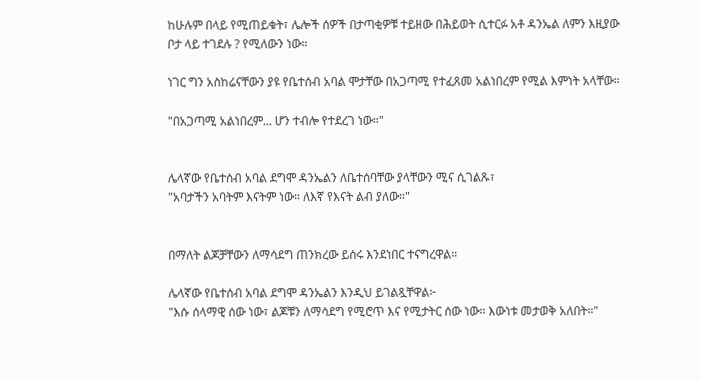ከሁሉም በላይ የሚጠይቁት፣ ሌሎች ሰዎች በታጣቂዎቹ ተይዘው በሕይወት ሲተርፉ አቶ ዳንኤል ለምን እዚያው ቦታ ላይ ተገደሉ ? የሚለውን ነው።

ነገር ግን አስከሬናቸውን ያዩ የቤተሰብ አባል ሞታቸው በአጋጣሚ የተፈጸመ አልነበረም የሚል እምነት አላቸው።

"በአጋጣሚ አልነበረም... ሆን ተብሎ የተደረገ ነው።"


ሌላኛው የቤተሰብ አባል ደግሞ ዳንኤልን ለቤተሰባቸው ያላቸውን ሚና ሲገልጹ፣
"አባታችን አባትም እናትም ነው። ለእኛ የእናት ልብ ያለው።"


በማለት ልጆቻቸውን ለማሳደግ ጠንክረው ይሰሩ እንደነበር ተናግረዋል።

ሌላኛው የቤተሰብ አባል ደግሞ ዳንኤልን እንዲህ ይገልጿቸዋል፦
"እሱ ሰላማዊ ሰው ነው፣ ልጆቹን ለማሳደግ የሚሮጥ እና የሚታትር ሰው ነው። እውነቱ መታወቅ አለበት።"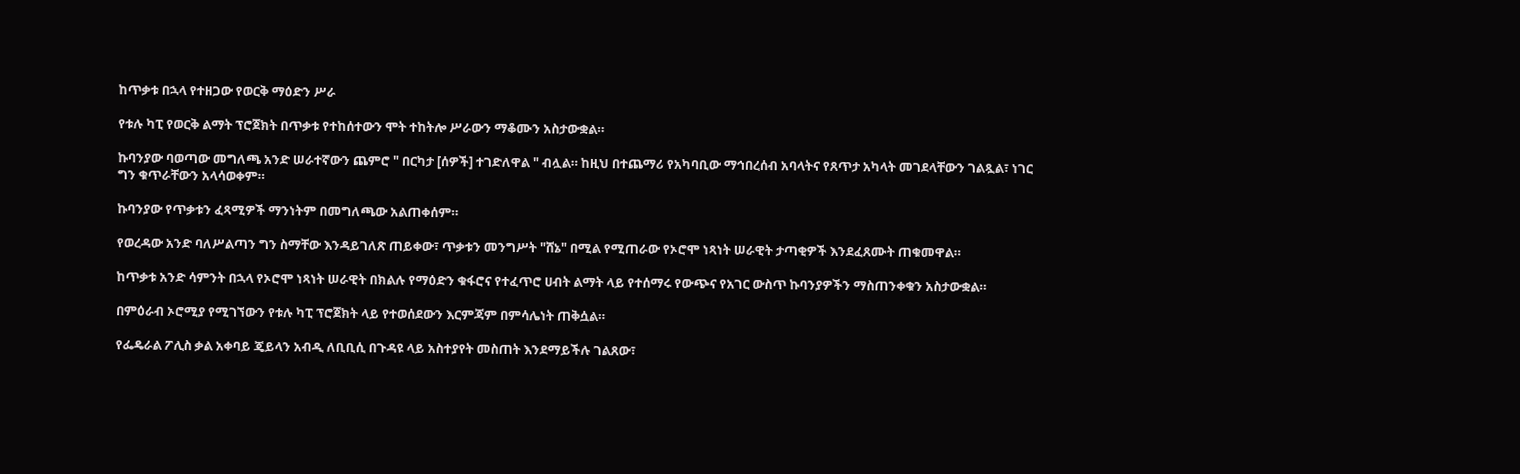ከጥቃቱ በኋላ የተዘጋው የወርቅ ማዕድን ሥራ

የቱሉ ካፒ የወርቅ ልማት ፕሮጀክት በጥቃቱ የተከሰተውን ሞት ተከትሎ ሥራውን ማቆሙን አስታውቋል።

ኩባንያው ባወጣው መግለጫ አንድ ሠራተኛውን ጨምሮ " በርካታ [ሰዎች] ተገድለዋል " ብሏል። ከዚህ በተጨማሪ የአካባቢው ማኅበረሰብ አባላትና የጸጥታ አካላት መገደላቸውን ገልጿል፣ ነገር ግን ቁጥራቸውን አላሳወቀም።

ኩባንያው የጥቃቱን ፈጻሚዎች ማንነትም በመግለጫው አልጠቀሰም።

የወረዳው አንድ ባለሥልጣን ግን ስማቸው እንዳይገለጽ ጠይቀው፣ ጥቃቱን መንግሥት "ሸኔ" በሚል የሚጠራው የኦሮሞ ነጻነት ሠራዊት ታጣቂዎች እንደፈጸሙት ጠቁመዋል።

ከጥቃቱ አንድ ሳምንት በኋላ የኦሮሞ ነጻነት ሠራዊት በክልሉ የማዕድን ቁፋሮና የተፈጥሮ ሀብት ልማት ላይ የተሰማሩ የውጭና የአገር ውስጥ ኩባንያዎችን ማስጠንቀቁን አስታውቋል።

በምዕራብ ኦሮሚያ የሚገኘውን የቱሉ ካፒ ፕሮጀክት ላይ የተወሰደውን እርምጃም በምሳሌነት ጠቅሷል።

የፌዴራል ፖሊስ ቃል አቀባይ ጄይላን አብዲ ለቢቢሲ በጉዳዩ ላይ አስተያየት መስጠት እንደማይችሉ ገልጸው፣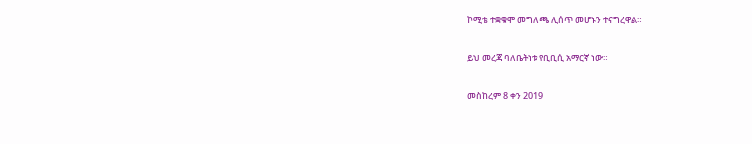ኮሚቴ ተቋቁሞ መግለጫ ሊሰጥ መሆኑን ተናግረዋል።

ይህ መረጃ ባለቤትነቱ የቢቢሲ አማርኛ ነው።

መስከረም 8 ቀን 2019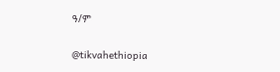ዓ/ም

@tikvahethiopia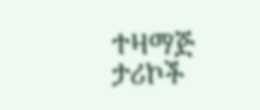ተዛማጅ ታሪኮች